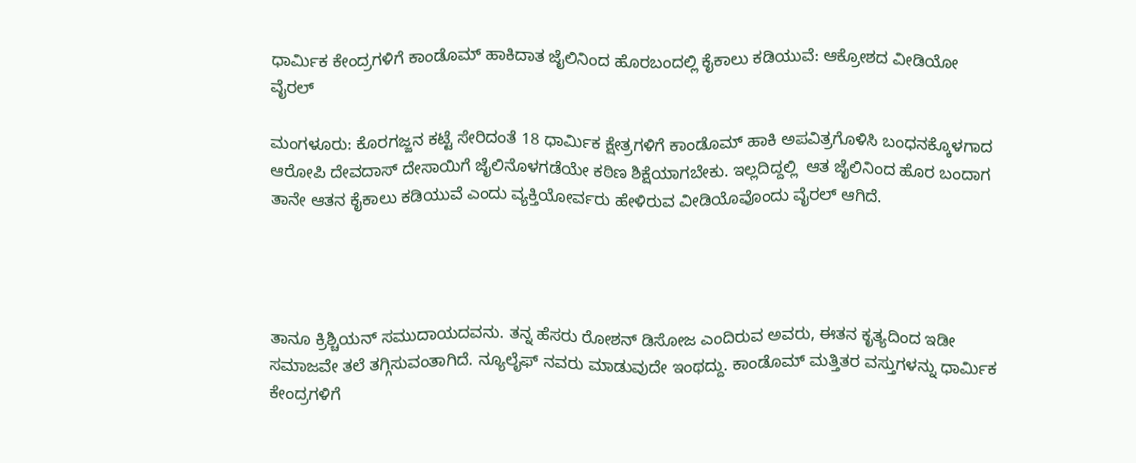ಧಾರ್ಮಿಕ ಕೇಂದ್ರಗಳಿಗೆ ಕಾಂಡೊಮ್ ಹಾಕಿದಾತ ಜೈಲಿನಿಂದ ಹೊರಬಂದಲ್ಲಿ ಕೈಕಾಲು ಕಡಿಯುವೆ: ಆಕ್ರೋಶದ ವೀಡಿಯೋ ವೈರಲ್

ಮಂಗಳೂರು: ಕೊರಗಜ್ಜನ ಕಟ್ಟೆ ಸೇರಿದಂತೆ 18 ಧಾರ್ಮಿಕ ಕ್ಷೇತ್ರಗಳಿಗೆ ಕಾಂಡೊಮ್ ಹಾಕಿ ಅಪವಿತ್ರಗೊಳಿಸಿ ಬಂಧನಕ್ಕೊಳಗಾದ ಆರೋಪಿ ದೇವದಾಸ್ ದೇಸಾಯಿಗೆ ಜೈಲಿನೊಳಗಡೆಯೇ ಕಠಿಣ ಶಿಕ್ಷೆಯಾಗಬೇಕು. ಇಲ್ಲದಿದ್ದಲ್ಲಿ  ಆತ ಜೈಲಿನಿಂದ ಹೊರ ಬಂದಾಗ ತಾನೇ ಆತನ ಕೈಕಾಲು ಕಡಿಯುವೆ ಎಂದು ವ್ಯಕ್ತಿಯೋರ್ವರು ಹೇಳಿರುವ ವೀಡಿಯೊವೊಂದು ವೈರಲ್ ಆಗಿದೆ.




ತಾನೂ ಕ್ರಿಶ್ಚಿಯನ್ ಸಮುದಾಯದವನು. ತನ್ನ ಹೆಸರು ರೋಶನ್ ಡಿಸೋಜ ಎಂದಿರುವ ಅವರು, ಈತನ ಕೃತ್ಯದಿಂದ ಇಡೀ ಸಮಾಜವೇ ತಲೆ ತಗ್ಗಿಸುವಂತಾಗಿದೆ. ನ್ಯೂಲೈಫ್ ನವರು ಮಾಡುವುದೇ ಇಂಥದ್ದು. ಕಾಂಡೊಮ್ ಮತ್ತಿತರ ವಸ್ತುಗಳನ್ನು ಧಾರ್ಮಿಕ ಕೇಂದ್ರಗಳಿಗೆ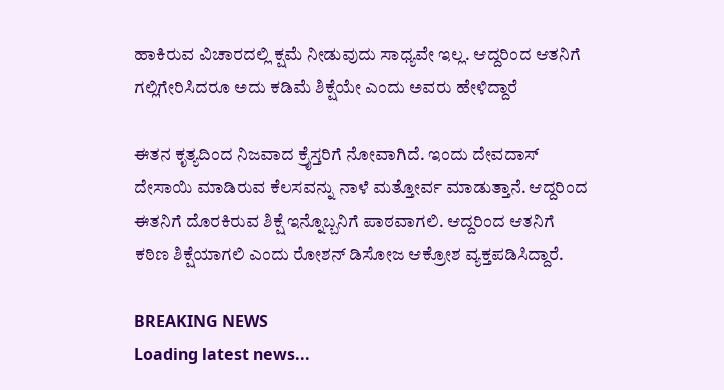ಹಾಕಿರುವ ವಿಚಾರದಲ್ಲಿ ಕ್ಷಮೆ ನೀಡುವುದು ಸಾಧ್ಯವೇ ಇಲ್ಲ. ಆದ್ದರಿಂದ ಆತನಿಗೆ ಗಲ್ಲಿಗೇರಿಸಿದರೂ ಅದು ಕಡಿಮೆ ಶಿಕ್ಷೆಯೇ ಎಂದು ಅವರು ಹೇಳಿದ್ದಾರೆ

ಈತನ ಕೃತ್ಯದಿಂದ ನಿಜವಾದ ಕ್ರೈಸ್ತರಿಗೆ ನೋವಾಗಿದೆ. ಇಂದು ದೇವದಾಸ್ ದೇಸಾಯಿ ಮಾಡಿರುವ ಕೆಲಸವನ್ನು ನಾಳೆ ಮತ್ತೋರ್ವ ಮಾಡುತ್ತಾನೆ. ಆದ್ದರಿಂದ ಈತನಿಗೆ ದೊರಕಿರುವ ಶಿಕ್ಷೆ ಇನ್ನೊಬ್ಬನಿಗೆ ಪಾಠವಾಗಲಿ. ಆದ್ದರಿಂದ ಆತನಿಗೆ ಕಠಿಣ ಶಿಕ್ಷೆಯಾಗಲಿ ಎಂದು ರೋಶನ್ ಡಿಸೋಜ ಆಕ್ರೋಶ ವ್ಯಕ್ತಪಡಿಸಿದ್ದಾರೆ.

BREAKING NEWS
Loading latest news...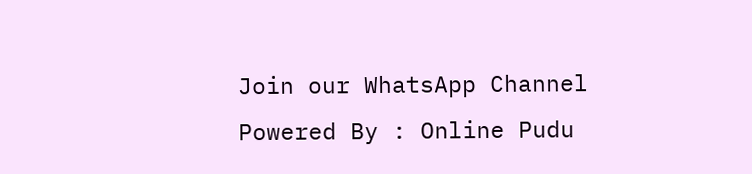Join our WhatsApp Channel Powered By : Online Pudu